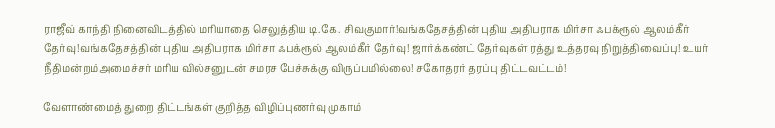ராஜீவ் காந்தி நினைவிடத்தில் மரியாதை செலுத்திய டி.கே. சிவகுமார்!வங்கதேசத்தின் புதிய அதிபராக மிர்சா ஃபக்ரூல் ஆலம்கீர் தேர்வு!வங்கதேசத்தின் புதிய அதிபராக மிர்சா ஃபக்ரூல் ஆலம்கீர் தேர்வு! ஜார்க்கண்ட் தேர்வுகள் ரத்து உத்தரவு நிறுத்திவைப்பு! உயர் நீதிமன்றம்அமைச்சர் மரிய வில்சனுடன் சமரச பேச்சுக்கு விருப்பமில்லை! சகோதரர் தரப்பு திட்டவட்டம்!

வேளாண்மைத் துறை திட்டங்கள் குறித்த விழிப்புணர்வு முகாம்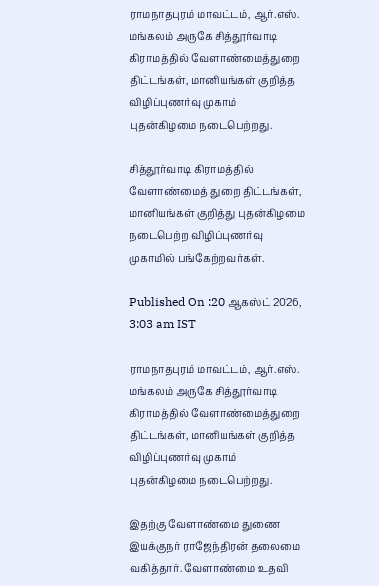ராமநாதபுரம் மாவட்டம், ஆர்.எஸ். மங்கலம் அருகே சித்தூர்வாடி கிராமத்தில் வேளாண்மைத்துறை திட்டங்கள், மானியங்கள் குறித்த விழிப்புணர்வு முகாம் புதன்கிழமை நடைபெற்றது.

சித்தூர்வாடி கிராமத்தில் வேளாண்மைத் துறை திட்டங்கள், மானியங்கள் குறித்து புதன்கிழமை நடைபெற்ற விழிப்புணர்வு முகாமில் பங்கேற்றவர்கள்.

Published On :20 ஆகஸ்ட் 2026, 3:03 am IST

ராமநாதபுரம் மாவட்டம், ஆர்.எஸ். மங்கலம் அருகே சித்தூர்வாடி கிராமத்தில் வேளாண்மைத்துறை திட்டங்கள், மானியங்கள் குறித்த விழிப்புணர்வு முகாம் புதன்கிழமை நடைபெற்றது.

இதற்கு வேளாண்மை துணை இயக்குநர் ராஜேந்திரன் தலைமை வகித்தார். வேளாண்மை உதவி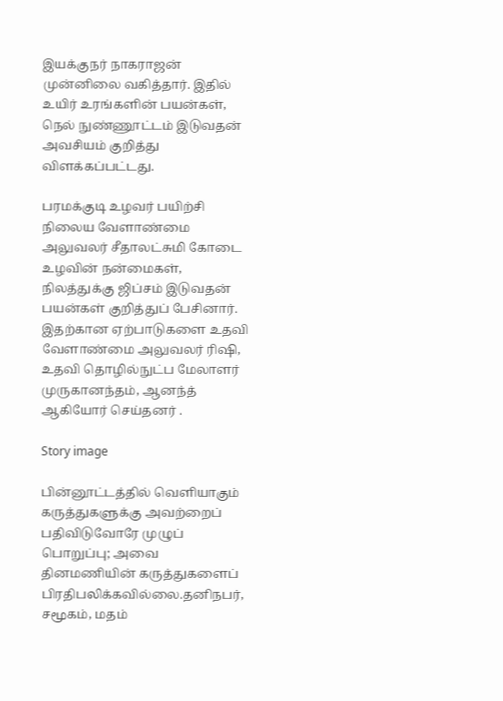இயக்குநர் நாகராஜன் முன்னிலை வகித்தார். இதில் உயிர் உரங்களின் பயன்கள், நெல் நுண்ணூட்டம் இடுவதன் அவசியம் குறித்து விளக்கப்பட்டது.

பரமக்குடி உழவர் பயிற்சி நிலைய வேளாண்மை அலுவலர் சீதாலட்சுமி கோடை உழவின் நன்மைகள், நிலத்துக்கு ஜிப்சம் இடுவதன் பயன்கள் குறித்துப் பேசினார். இதற்கான ஏற்பாடுகளை உதவி வேளாண்மை அலுவலர் ரிஷி, உதவி தொழில்நுட்ப மேலாளர் முருகானந்தம், ஆனந்த் ஆகியோர் செய்தனர் .

Story image

பின்னூட்டத்தில் வெளியாகும் கருத்துகளுக்கு அவற்றைப் பதிவிடுவோரே முழுப் பொறுப்பு; அவை தினமணியின் கருத்துகளைப் பிரதிபலிக்கவில்லை.தனிநபர், சமூகம், மதம்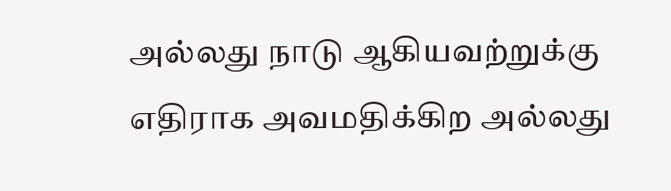அல்லது நாடு ஆகியவற்றுக்கு எதிராக அவமதிக்கிற அல்லது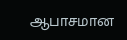ஆபாசமான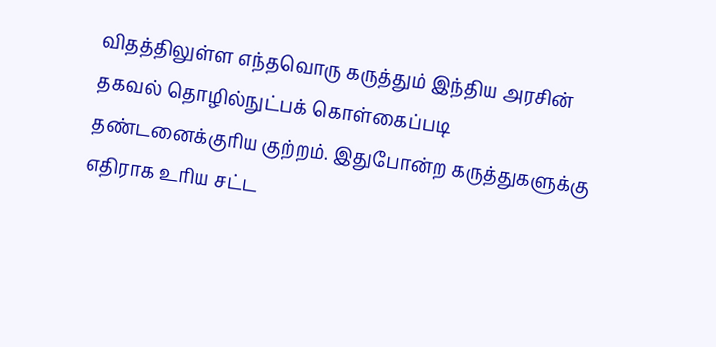விதத்திலுள்ள எந்தவொரு கருத்தும் இந்திய அரசின் தகவல் தொழில்நுட்பக் கொள்கைப்படி தண்டனைக்குரிய குற்றம். இதுபோன்ற கருத்துகளுக்கு எதிராக உரிய சட்ட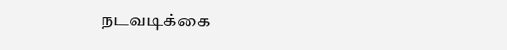நடவடிக்கை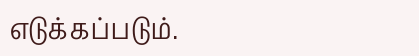எடுக்கப்படும்.